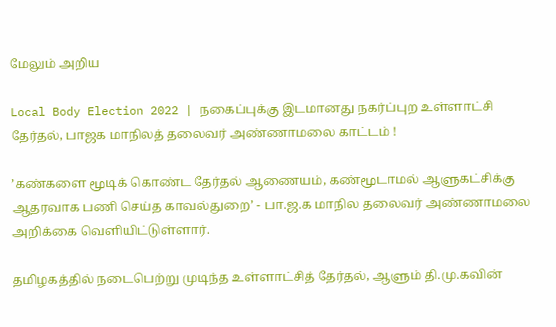மேலும் அறிய

Local Body Election 2022 | நகைப்புக்கு இடமானது நகர்ப்புற உள்ளாட்சி தேர்தல், பாஜக மாநிலத் தலைவர் அண்ணாமலை காட்டம் !

’கண்களை மூடிக் கொண்ட தேர்தல் ஆணையம், கண்மூடாமல் ஆளுகட்சிக்கு ஆதரவாக பணி செய்த காவல்துறை’ - பா.ஜ.க மாநில தலைவர் அண்ணாமலை அறிக்கை வெளியிட்டுள்ளார்.

தமிழகத்தில் நடைபெற்று முடிந்த உள்ளாட்சித் தேர்தல், ஆளும் தி.மு.கவின்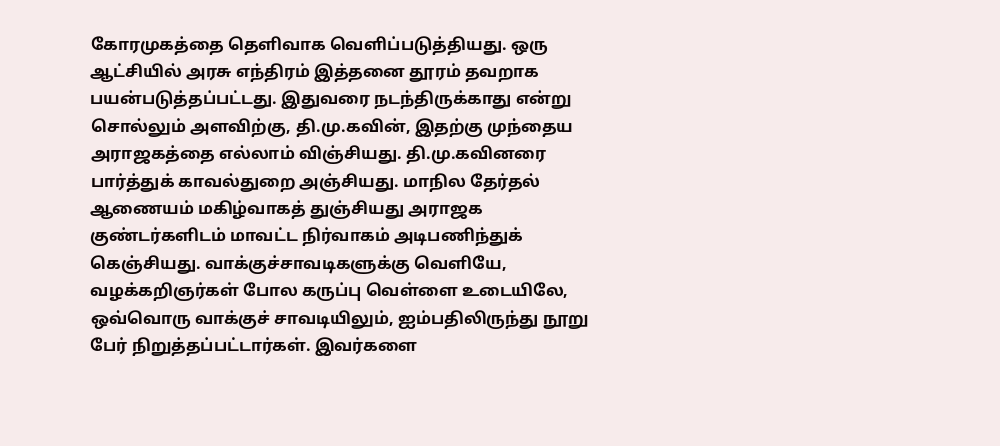கோரமுகத்தை தெளிவாக வெளிப்படுத்தியது. ஒரு ஆட்சியில் அரசு எந்திரம் இத்தனை தூரம் தவறாக பயன்படுத்தப்பட்டது. இதுவரை நடந்திருக்காது என்று சொல்லும் அளவிற்கு, தி.மு.கவின், இதற்கு முந்தைய அராஜகத்தை எல்லாம் விஞ்சியது. தி.மு.கவினரை பார்த்துக் காவல்துறை அஞ்சியது. மாநில தேர்தல் ஆணையம் மகிழ்வாகத் துஞ்சியது அராஜக குண்டர்களிடம் மாவட்ட நிர்வாகம் அடிபணிந்துக் கெஞ்சியது. வாக்குச்சாவடிகளுக்கு வெளியே, வழக்கறிஞர்கள் போல கருப்பு வெள்ளை உடையிலே, ஒவ்வொரு வாக்குச் சாவடியிலும், ஐம்பதிலிருந்து நூறு பேர் நிறுத்தப்பட்டார்கள். இவர்களை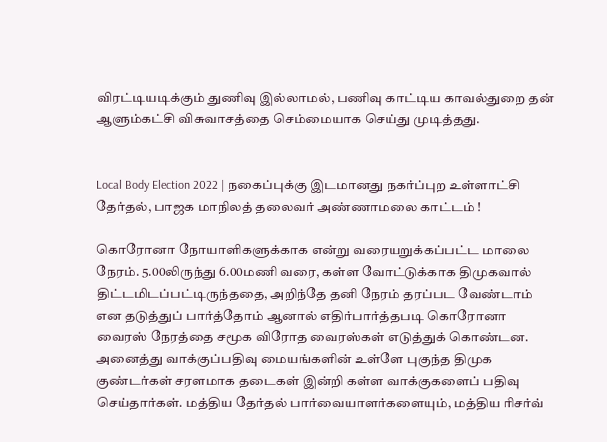விரட்டியடிக்கும் துணிவு இல்லாமல், பணிவு காட்டிய காவல்துறை தன் ஆளும்கட்சி விசுவாசத்தை செம்மையாக செய்து முடித்தது.


Local Body Election 2022 | நகைப்புக்கு இடமானது நகர்ப்புற உள்ளாட்சி தேர்தல், பாஜக மாநிலத் தலைவர் அண்ணாமலை காட்டம் !

கொரோனா நோயாளிகளுக்காக என்று வரையறுக்கப்பட்ட மாலை நேரம். 5.00லிருந்து 6.00மணி வரை, கள்ள வோட்டுக்காக திமுகவால் திட்டமிடப்பட்டிருந்ததை, அறிந்தே தனி நேரம் தரப்பட வேண்டாம் என தடுத்துப் பார்த்தோம் ஆனால் எதிர்பார்த்தபடி கொரோனா வைரஸ் நேரத்தை சமூக விரோத வைரஸ்கள் எடுத்துக் கொண்டன. அனைத்து வாக்குப்பதிவு மையங்களின் உள்ளே புகுந்த திமுக குண்டர்கள் சரளமாக தடைகள் இன்றி கள்ள வாக்குகளைப் பதிவு செய்தார்கள். மத்திய தேர்தல் பார்வையாளர்களையும், மத்திய ரிசர்வ்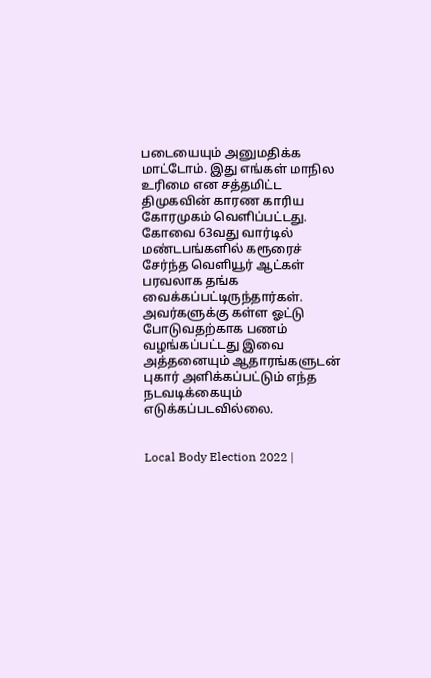படையையும் அனுமதிக்க மாட்டோம். இது எங்கள் மாநில உரிமை என சத்தமிட்ட திமுகவின் காரண காரிய கோரமுகம் வெளிப்பட்டது. கோவை 63வது வார்டில் மண்டபங்களில் கரூரைச் சேர்ந்த வெளியூர் ஆட்கள் பரவலாக தங்க வைக்கப்பட்டிருந்தார்கள். அவர்களுக்கு கள்ள ஓட்டு போடுவதற்காக பணம் வழங்கப்பட்டது இவை அத்தனையும் ஆதாரங்களுடன் புகார் அளிக்கப்பட்டும் எந்த நடவடிக்கையும் எடுக்கப்படவில்லை.


Local Body Election 2022 |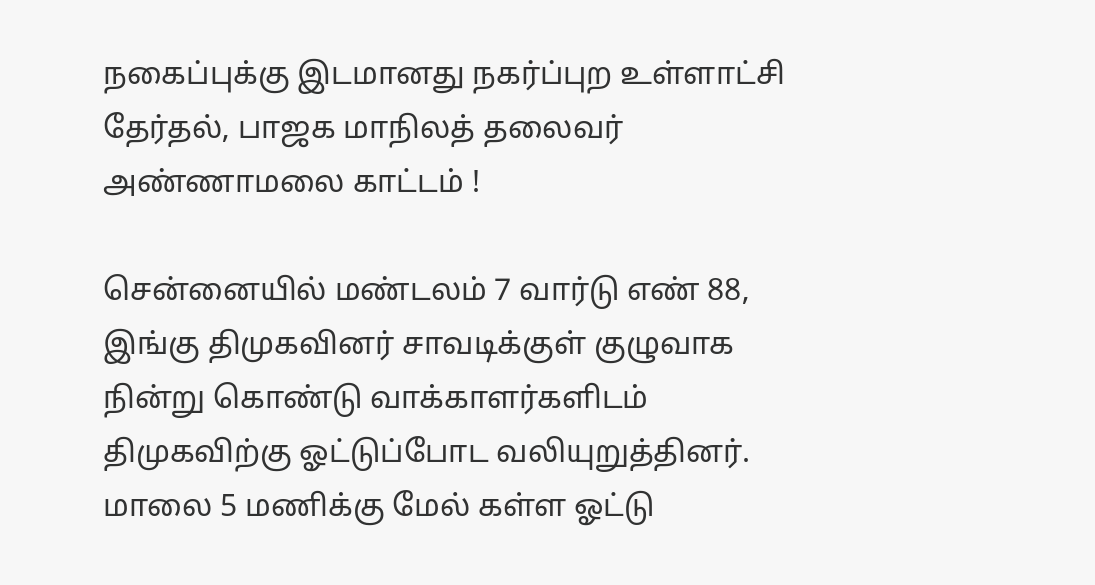நகைப்புக்கு இடமானது நகர்ப்புற உள்ளாட்சி தேர்தல், பாஜக மாநிலத் தலைவர் அண்ணாமலை காட்டம் !

சென்னையில் மண்டலம் 7 வார்டு எண் 88, இங்கு திமுகவினர் சாவடிக்குள் குழுவாக நின்று கொண்டு வாக்காளர்களிடம் திமுகவிற்கு ஓட்டுப்போட வலியுறுத்தினர். மாலை 5 மணிக்கு மேல் கள்ள ஓட்டு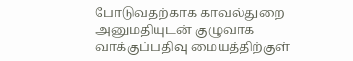போடுவதற்காக காவல்துறை அனுமதியுடன் குழுவாக வாக்குப்பதிவு மையத்திற்குள்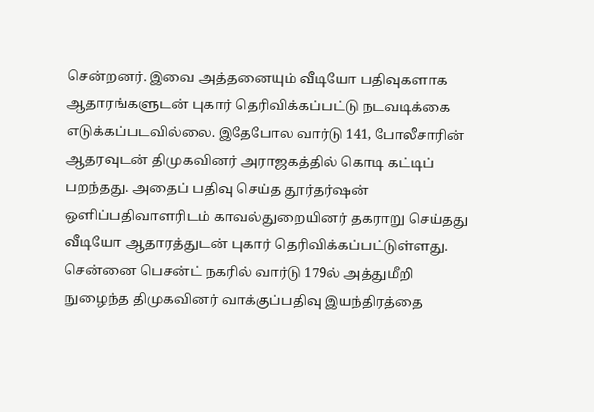சென்றனர். இவை அத்தனையும் வீடியோ பதிவுகளாக ஆதாரங்களுடன் புகார் தெரிவிக்கப்பட்டு நடவடிக்கை எடுக்கப்படவில்லை. இதேபோல வார்டு 141, போலீசாரின் ஆதரவுடன் திமுகவினர் அராஜகத்தில் கொடி கட்டிப் பறந்தது. அதைப் பதிவு செய்த தூர்தர்ஷன் ஒளிப்பதிவாளரிடம் காவல்துறையினர் தகராறு செய்தது வீடியோ ஆதாரத்துடன் புகார் தெரிவிக்கப்பட்டுள்ளது. சென்னை பெசன்ட் நகரில் வார்டு 179ல் அத்துமீறி நுழைந்த திமுகவினர் வாக்குப்பதிவு இயந்திரத்தை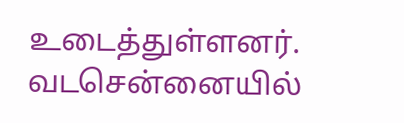உடைத்துள்ளனர். வடசென்னையில்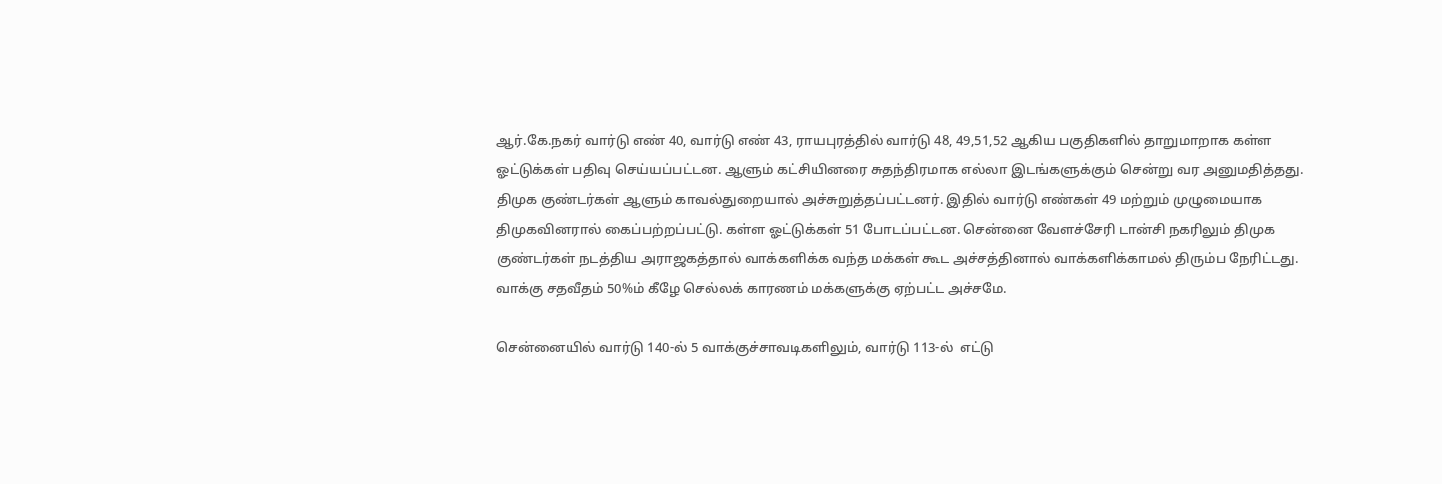ஆர்.கே.நகர் வார்டு எண் 40, வார்டு எண் 43, ராயபுரத்தில் வார்டு 48, 49,51,52 ஆகிய பகுதிகளில் தாறுமாறாக கள்ள ஓட்டுக்கள் பதிவு செய்யப்பட்டன. ஆளும் கட்சியினரை சுதந்திரமாக எல்லா இடங்களுக்கும் சென்று வர அனுமதித்தது. திமுக குண்டர்கள் ஆளும் காவல்துறையால் அச்சுறுத்தப்பட்டனர். இதில் வார்டு எண்கள் 49 மற்றும் முழுமையாக திமுகவினரால் கைப்பற்றப்பட்டு. கள்ள ஓட்டுக்கள் 51 போடப்பட்டன. சென்னை வேளச்சேரி டான்சி நகரிலும் திமுக குண்டர்கள் நடத்திய அராஜகத்தால் வாக்களிக்க வந்த மக்கள் கூட அச்சத்தினால் வாக்களிக்காமல் திரும்ப நேரிட்டது. வாக்கு சதவீதம் 50%ம் கீழே செல்லக் காரணம் மக்களுக்கு ஏற்பட்ட அச்சமே.

சென்னையில் வார்டு 140-ல் 5 வாக்குச்சாவடிகளிலும், வார்டு 113-ல்  எட்டு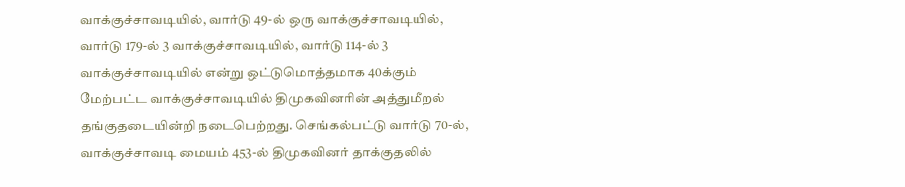வாக்குச்சாவடியில், வார்டு 49-ல் ஒரு வாக்குச்சாவடியில், வார்டு 179-ல் 3 வாக்குச்சாவடியில், வார்டு 114-ல் 3 வாக்குச்சாவடியில் என்று ஒட்டுமொத்தமாக 40க்கும் மேற்பட்ட வாக்குச்சாவடியில் திமுகவினரின் அத்துமீறல் தங்குதடையின்றி நடைபெற்றது. செங்கல்பட்டு வார்டு 70-ல், வாக்குச்சாவடி மையம் 453-ல் திமுகவினர் தாக்குதலில்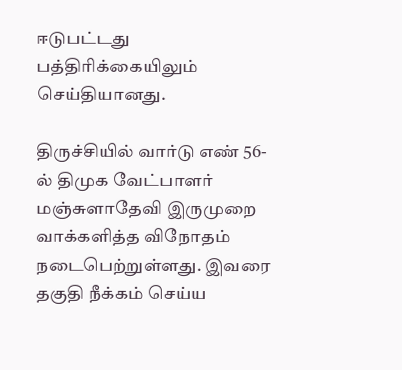ஈடுபட்டது பத்திரிக்கையிலும் செய்தியானது.

திருச்சியில் வார்டு எண் 56-ல் திமுக வேட்பாளர் மஞ்சுளாதேவி இருமுறை வாக்களித்த விநோதம் நடைபெற்றுள்ளது. இவரை தகுதி நீக்கம் செய்ய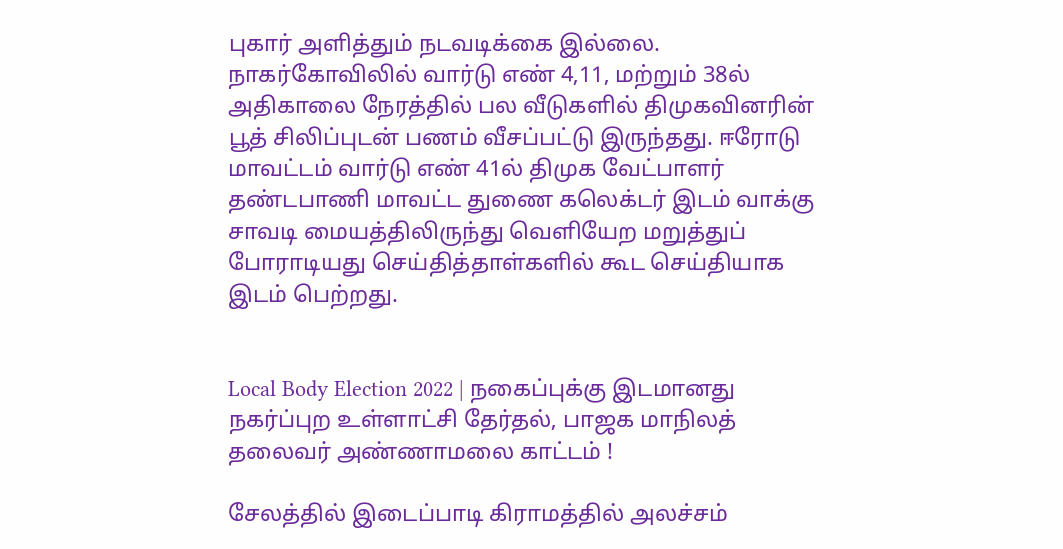புகார் அளித்தும் நடவடிக்கை இல்லை. நாகர்கோவிலில் வார்டு எண் 4,11, மற்றும் 38ல் அதிகாலை நேரத்தில் பல வீடுகளில் திமுகவினரின் பூத் சிலிப்புடன் பணம் வீசப்பட்டு இருந்தது. ஈரோடு மாவட்டம் வார்டு எண் 41ல் திமுக வேட்பாளர் தண்டபாணி மாவட்ட துணை கலெக்டர் இடம் வாக்கு சாவடி மையத்திலிருந்து வெளியேற மறுத்துப் போராடியது செய்தித்தாள்களில் கூட செய்தியாக இடம் பெற்றது.


Local Body Election 2022 | நகைப்புக்கு இடமானது நகர்ப்புற உள்ளாட்சி தேர்தல், பாஜக மாநிலத் தலைவர் அண்ணாமலை காட்டம் !

சேலத்தில் இடைப்பாடி கிராமத்தில் அலச்சம்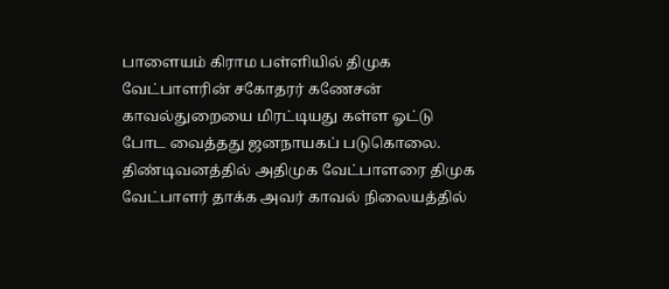பாளையம் கிராம பள்ளியில் திமுக வேட்பாளரின் சகோதரர் கணேசன் காவல்துறையை மிரட்டியது கள்ள ஓட்டு போட வைத்தது ஜனநாயகப் படுகொலை. திண்டிவனத்தில் அதிமுக வேட்பாளரை திமுக வேட்பாளர் தாக்க அவர் காவல் நிலையத்தில்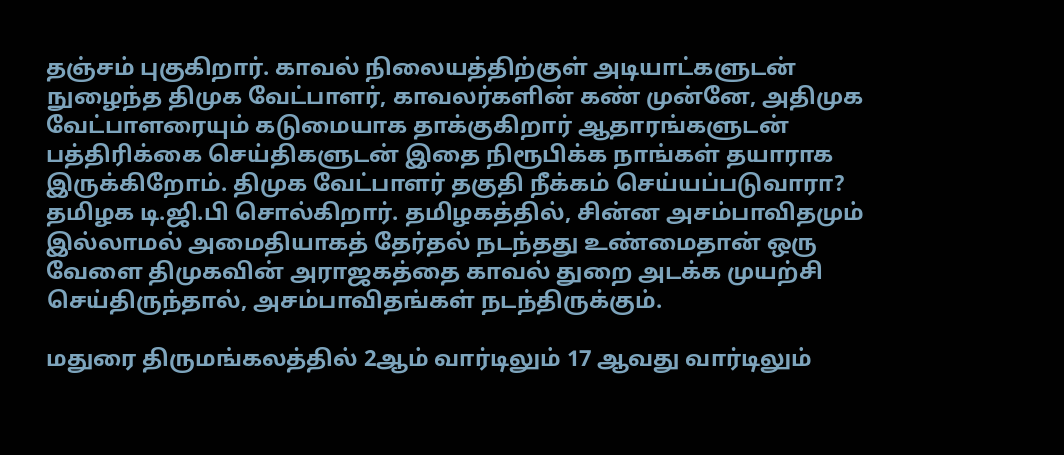தஞ்சம் புகுகிறார். காவல் நிலையத்திற்குள் அடியாட்களுடன் நுழைந்த திமுக வேட்பாளர், காவலர்களின் கண் முன்னே, அதிமுக வேட்பாளரையும் கடுமையாக தாக்குகிறார் ஆதாரங்களுடன் பத்திரிக்கை செய்திகளுடன் இதை நிரூபிக்க நாங்கள் தயாராக இருக்கிறோம். திமுக வேட்பாளர் தகுதி நீக்கம் செய்யப்படுவாரா? தமிழக டி.ஜி.பி சொல்கிறார். தமிழகத்தில், சின்ன அசம்பாவிதமும் இல்லாமல் அமைதியாகத் தேர்தல் நடந்தது உண்மைதான் ஒரு வேளை திமுகவின் அராஜகத்தை காவல் துறை அடக்க முயற்சி செய்திருந்தால், அசம்பாவிதங்கள் நடந்திருக்கும்.

மதுரை திருமங்கலத்தில் 2ஆம் வார்டிலும் 17 ஆவது வார்டிலும்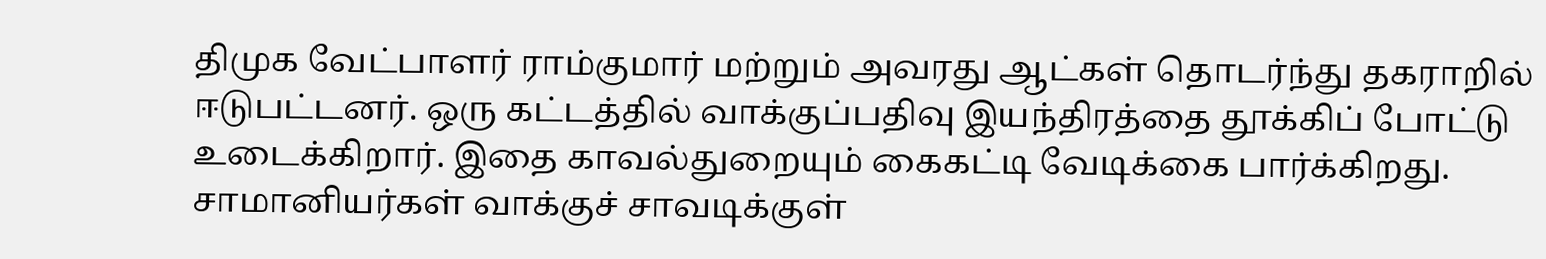திமுக வேட்பாளர் ராம்குமார் மற்றும் அவரது ஆட்கள் தொடர்ந்து தகராறில் ஈடுபட்டனர். ஒரு கட்டத்தில் வாக்குப்பதிவு இயந்திரத்தை தூக்கிப் போட்டு உடைக்கிறார். இதை காவல்துறையும் கைகட்டி வேடிக்கை பார்க்கிறது. சாமானியர்கள் வாக்குச் சாவடிக்குள்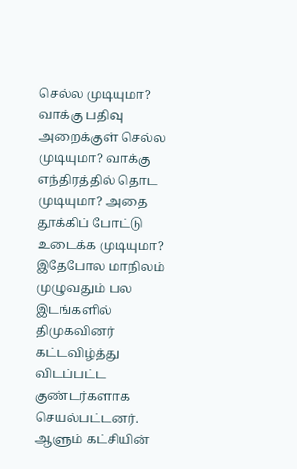செல்ல முடியுமா? வாக்கு பதிவு அறைக்குள் செல்ல முடியுமா? வாக்கு எந்திரத்தில் தொட முடியுமா? அதை தூக்கிப் போட்டு உடைக்க முடியுமா? இதேபோல மாநிலம் முழுவதும் பல இடங்களில் திமுகவினர் கட்டவிழ்த்து விடப்பட்ட குண்டர்களாக செயல்பட்டனர். ஆளும் கட்சியின்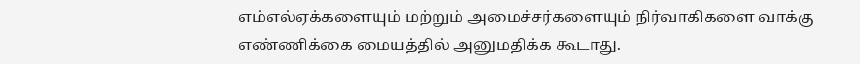எம்எல்ஏக்களையும் மற்றும் அமைச்சர்களையும் நிர்வாகிகளை வாக்கு எண்ணிக்கை மையத்தில் அனுமதிக்க கூடாது.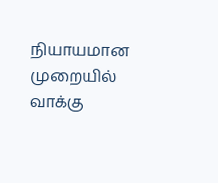நியாயமான முறையில் வாக்கு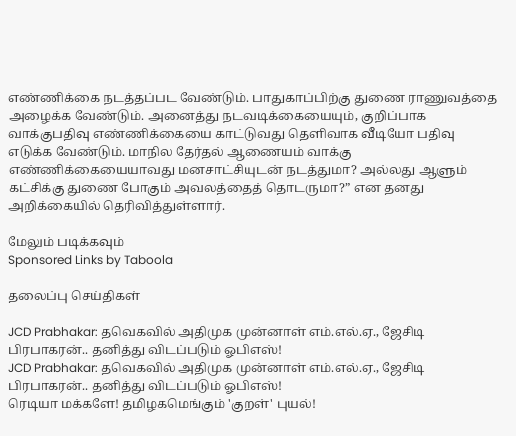எண்ணிக்கை நடத்தப்பட வேண்டும். பாதுகாப்பிற்கு துணை ராணுவத்தை அழைக்க வேண்டும். அனைத்து நடவடிக்கையையும், குறிப்பாக வாக்குபதிவு எண்ணிக்கையை காட்டுவது தெளிவாக வீடியோ பதிவு எடுக்க வேண்டும். மாநில தேர்தல் ஆணையம் வாக்கு எண்ணிக்கையையாவது மனசாட்சியுடன் நடத்துமா? அல்லது ஆளும் கட்சிக்கு துணை போகும் அவலத்தைத் தொடருமா?” என தனது அறிக்கையில் தெரிவித்துள்ளார்.

மேலும் படிக்கவும்
Sponsored Links by Taboola

தலைப்பு செய்திகள்

JCD Prabhakar: தவெகவில் அதிமுக முன்னாள் எம்.எல்.ஏ., ஜேசிடி பிரபாகரன்.. தனித்து விடப்படும் ஓபிஎஸ்!
JCD Prabhakar: தவெகவில் அதிமுக முன்னாள் எம்.எல்.ஏ., ஜேசிடி பிரபாகரன்.. தனித்து விடப்படும் ஓபிஎஸ்!
ரெடியா மக்களே! தமிழகமெங்கும் 'குறள்' புயல்!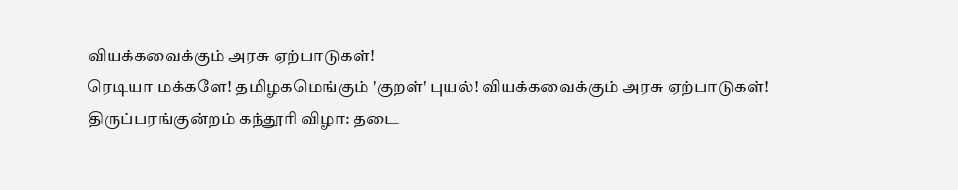வியக்கவைக்கும் அரசு ஏற்பாடுகள்!
ரெடியா மக்களே! தமிழகமெங்கும் 'குறள்' புயல்! வியக்கவைக்கும் அரசு ஏற்பாடுகள்!
திருப்பரங்குன்றம் கந்தூரி விழா: தடை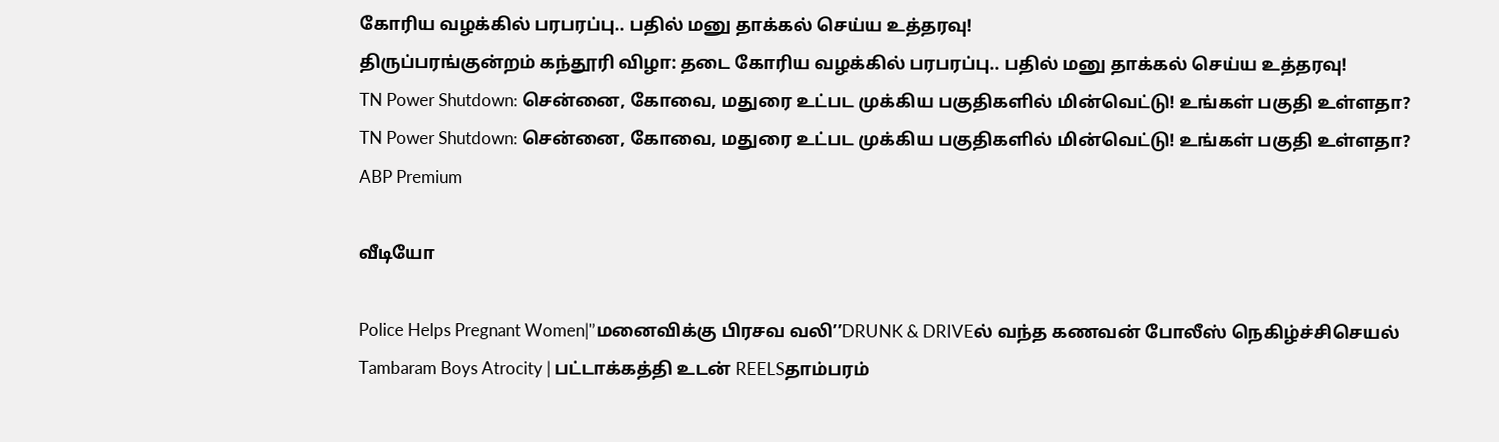கோரிய வழக்கில் பரபரப்பு.. பதில் மனு தாக்கல் செய்ய உத்தரவு!
திருப்பரங்குன்றம் கந்தூரி விழா: தடை கோரிய வழக்கில் பரபரப்பு.. பதில் மனு தாக்கல் செய்ய உத்தரவு!
TN Power Shutdown: சென்னை, கோவை, மதுரை உட்பட முக்கிய பகுதிகளில் மின்வெட்டு! உங்கள் பகுதி உள்ளதா?
TN Power Shutdown: சென்னை, கோவை, மதுரை உட்பட முக்கிய பகுதிகளில் மின்வெட்டு! உங்கள் பகுதி உள்ளதா?
ABP Premium

வீடியோ

Police Helps Pregnant Women|'’மனைவிக்கு பிரசவ வலி’’DRUNK & DRIVEல் வந்த கணவன் போலீஸ் நெகிழ்ச்சிசெயல்
Tambaram Boys Atrocity | பட்டாக்கத்தி உடன் REELSதாம்பரம்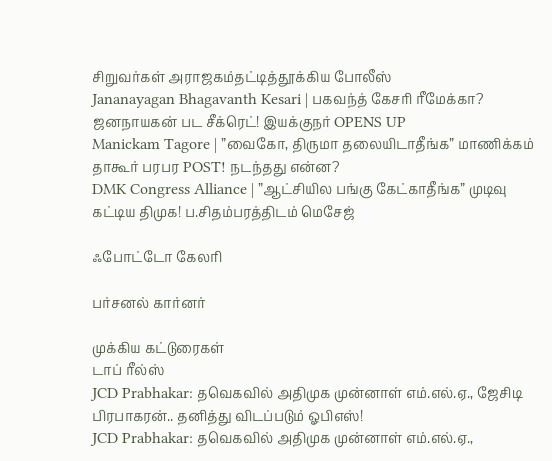சிறுவர்கள் அராஜகம்தட்டித்தூக்கிய போலீஸ்
Jananayagan Bhagavanth Kesari | பகவந்த் கேசரி ரீமேக்கா? ஜனநாயகன் பட சீக்ரெட்! இயக்குநர் OPENS UP
Manickam Tagore | ”வைகோ, திருமா தலையிடாதீங்க” மாணிக்கம் தாகூர் பரபர POST! நடந்தது என்ன?
DMK Congress Alliance | ”ஆட்சியில பங்கு கேட்காதீங்க” முடிவு கட்டிய திமுக! ப.சிதம்பரத்திடம் மெசேஜ்

ஃபோட்டோ கேலரி

பர்சனல் கார்னர்

முக்கிய கட்டுரைகள்
டாப் ரீல்ஸ்
JCD Prabhakar: தவெகவில் அதிமுக முன்னாள் எம்.எல்.ஏ., ஜேசிடி பிரபாகரன்.. தனித்து விடப்படும் ஓபிஎஸ்!
JCD Prabhakar: தவெகவில் அதிமுக முன்னாள் எம்.எல்.ஏ.,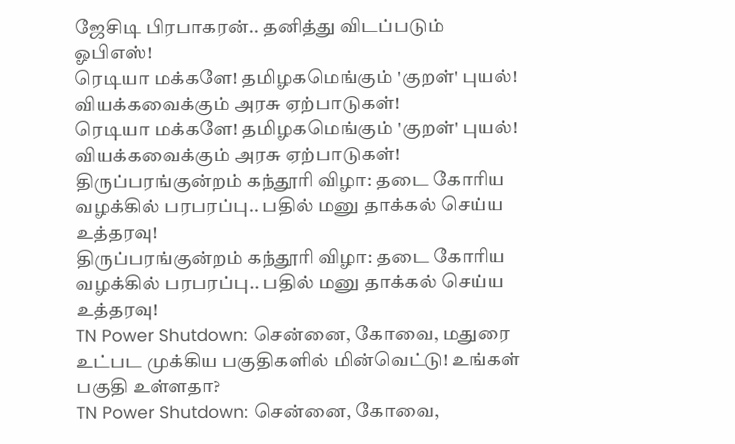ஜேசிடி பிரபாகரன்.. தனித்து விடப்படும் ஓபிஎஸ்!
ரெடியா மக்களே! தமிழகமெங்கும் 'குறள்' புயல்! வியக்கவைக்கும் அரசு ஏற்பாடுகள்!
ரெடியா மக்களே! தமிழகமெங்கும் 'குறள்' புயல்! வியக்கவைக்கும் அரசு ஏற்பாடுகள்!
திருப்பரங்குன்றம் கந்தூரி விழா: தடை கோரிய வழக்கில் பரபரப்பு.. பதில் மனு தாக்கல் செய்ய உத்தரவு!
திருப்பரங்குன்றம் கந்தூரி விழா: தடை கோரிய வழக்கில் பரபரப்பு.. பதில் மனு தாக்கல் செய்ய உத்தரவு!
TN Power Shutdown: சென்னை, கோவை, மதுரை உட்பட முக்கிய பகுதிகளில் மின்வெட்டு! உங்கள் பகுதி உள்ளதா?
TN Power Shutdown: சென்னை, கோவை,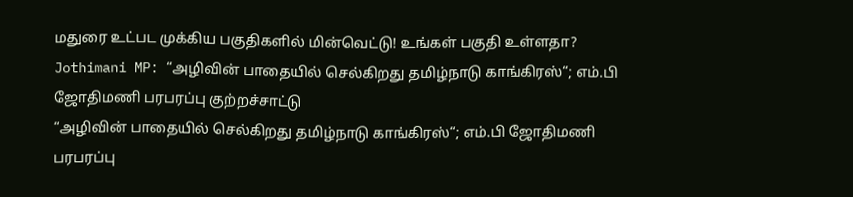மதுரை உட்பட முக்கிய பகுதிகளில் மின்வெட்டு! உங்கள் பகுதி உள்ளதா?
Jothimani MP: “அழிவின் பாதையில் செல்கிறது தமிழ்நாடு காங்கிரஸ்“; எம்.பி ஜோதிமணி பரபரப்பு குற்றச்சாட்டு
“அழிவின் பாதையில் செல்கிறது தமிழ்நாடு காங்கிரஸ்“; எம்.பி ஜோதிமணி பரபரப்பு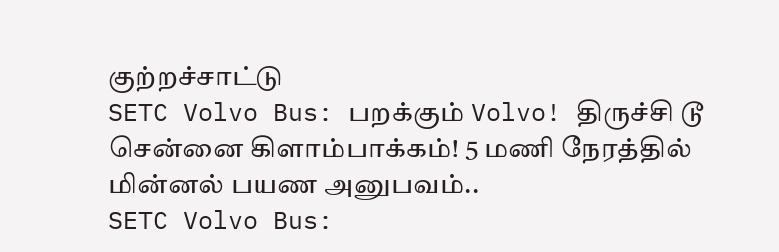குற்றச்சாட்டு
SETC Volvo Bus: பறக்கும் Volvo! திருச்சி டூ சென்னை கிளாம்பாக்கம்! 5 மணி நேரத்தில் மின்னல் பயண அனுபவம்..
SETC Volvo Bus: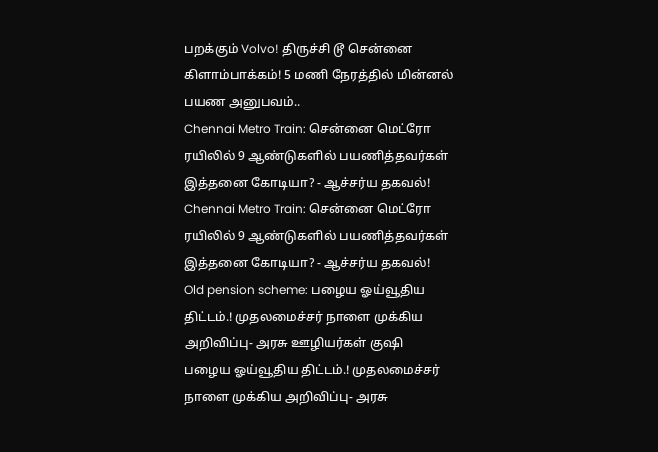பறக்கும் Volvo! திருச்சி டூ சென்னை கிளாம்பாக்கம்! 5 மணி நேரத்தில் மின்னல் பயண அனுபவம்..
Chennai Metro Train: சென்னை மெட்ரோ ரயிலில் 9 ஆண்டுகளில் பயணித்தவர்கள் இத்தனை கோடியா? - ஆச்சர்ய தகவல்!
Chennai Metro Train: சென்னை மெட்ரோ ரயிலில் 9 ஆண்டுகளில் பயணித்தவர்கள் இத்தனை கோடியா? - ஆச்சர்ய தகவல்!
Old pension scheme: பழைய ஓய்வூதிய திட்டம்.! முதலமைச்சர் நாளை முக்கிய அறிவிப்பு- அரசு ஊழியர்கள் குஷி
பழைய ஓய்வூதிய திட்டம்.! முதலமைச்சர் நாளை முக்கிய அறிவிப்பு- அரசு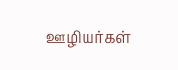ஊழியர்கள்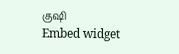குஷி
Embed widget